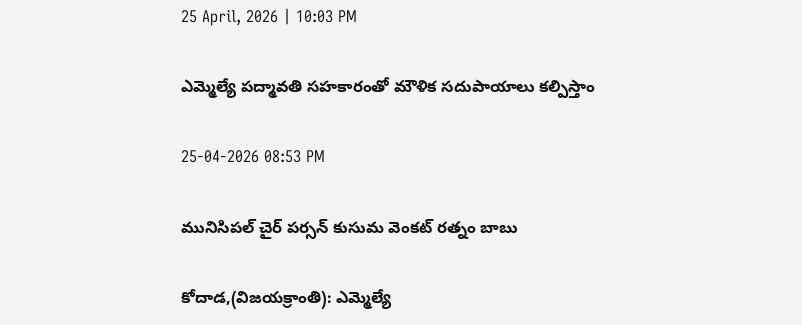25 April, 2026 | 10:03 PM

ఎమ్మెల్యే పద్మావతి సహకారంతో మౌళిక సదుపాయాలు కల్పిస్తాం

25-04-2026 08:53 PM

మునిసిపల్ చైర్ పర్సన్ కుసుమ వెంకట్ రత్నం బాబు

కోదాడ,(విజయక్రాంతి): ఎమ్మెల్యే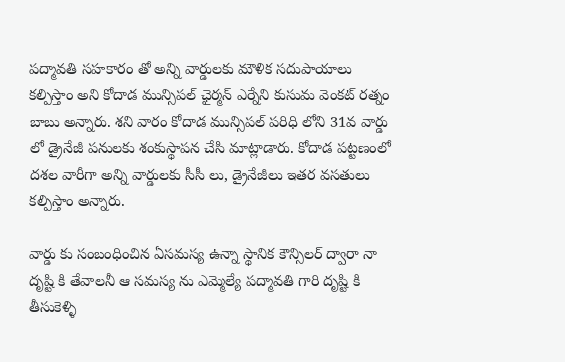పద్మావతి సహకారం తో అన్ని వార్డులకు మౌళిక సదుపాయాలు కల్పిస్తాం అని కోదాడ మున్సిపల్ ఛైర్మన్ ఎర్నేని కుసుమ వెంకట్ రత్నం బాబు అన్నారు. శని వారం కోదాడ మున్సిపల్ పరిధి లోని 31వ వార్డు లో డ్రైనేజీ పనులకు శంకుస్థాపన చేసి మాట్లాడారు. కోదాడ పట్టణంలో దశల వారీగా అన్ని వార్డులకు సీసీ లు, డ్రైనేజీలు ఇతర వసతులు కల్పిస్తాం అన్నారు.

వార్డు కు సంబంధించిన ఏసమస్య ఉన్నా స్థానిక కౌన్సిలర్ ద్వారా నా దృష్టి కి తేవాలనీ ఆ సమస్య ను ఎమ్మెల్యే పద్మావతి గారి దృష్టి కి తీసుకెళ్ళి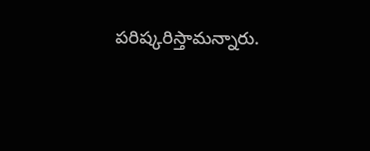పరిష్కరిస్తామన్నారు.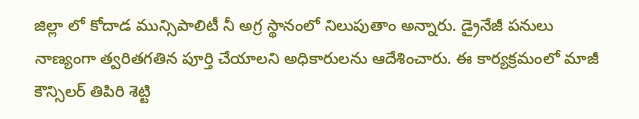జిల్లా లో కోదాడ మున్సిపాలిటీ నీ అగ్ర స్థానంలో నిలుపుతాం అన్నారు. డ్రైనేజీ పనులు నాణ్యంగా త్వరితగతిన పూర్తి చేయాలని అధికారులను ఆదేశించారు. ఈ కార్యక్రమంలో మాజీ కౌన్సిలర్ తిపిరి శెట్టి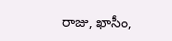రాజు, ఖాసీం,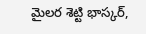మైలర శెట్టి భాస్కర్,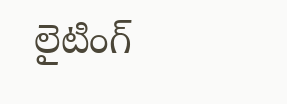లైటింగ్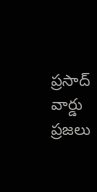ప్రసాద్ వార్డు ప్రజలు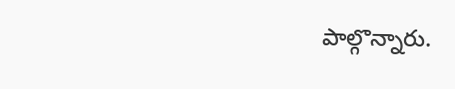పాల్గొన్నారు.